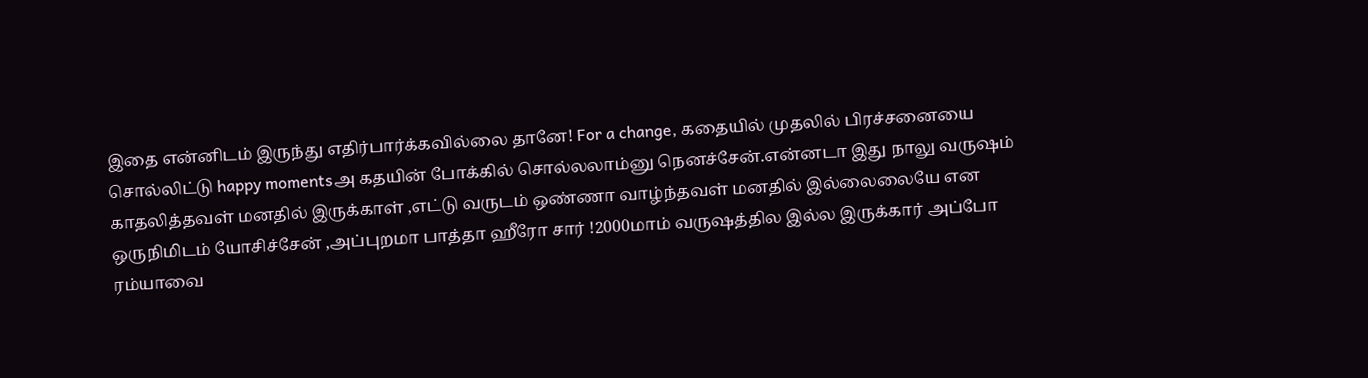இதை என்னிடம் இருந்து எதிர்பார்க்கவில்லை தானே! For a change, கதையில் முதலில் பிரச்சனையை சொல்லிட்டு happy momentsஅ கதயின் போக்கில் சொல்லலாம்னு நெனச்சேன்.என்னடா இது நாலு வருஷம் காதலித்தவள் மனதில் இருக்காள் ,எட்டு வருடம் ஒண்ணா வாழ்ந்தவள் மனதில் இல்லைலையே என ஒருநிமிடம் யோசிச்சேன் ,அப்புறமா பாத்தா ஹீரோ சார் !2000மாம் வருஷத்தில இல்ல இருக்கார் அப்போ ரம்யாவை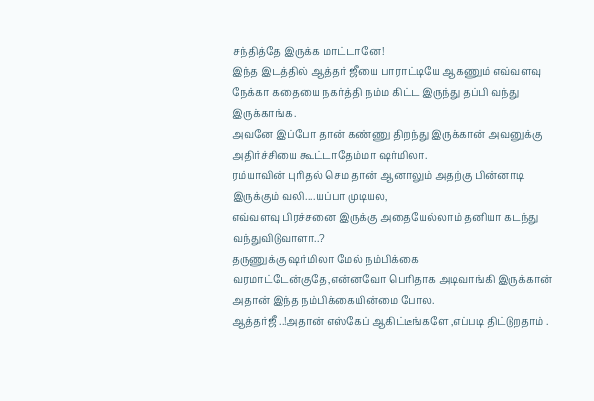சந்தித்தே இருக்க மாட்டானே!
இந்த இடத்தில் ஆத்தர் ஜீயை பாராட்டியே ஆகணும் எவ்வளவு நேக்கா கதையை நகர்த்தி நம்ம கிட்ட இருந்து தப்பி வந்து இருக்காங்க.
அவனே இப்போ தான் கண்ணு திறந்து இருக்கான் அவனுக்கு அதிர்ச்சியை கூட்டாதேம்மா ஷர்மிலா.
ரம்யாவின் புரிதல் செம தான் ஆனாலும் அதற்கு பின்னாடி இருக்கும் வலி....யப்பா முடியல,
எவ்வளவு பிரச்சனை இருக்கு அதையேல்லாம் தனியா கடந்து வந்துவிடுவாளா..?
தருணுக்கு ஷர்மிலா மேல் நம்பிக்கை வரமாட்டேன்குதே,என்னவோ பெரிதாக அடிவாங்கி இருக்கான் அதான் இந்த நம்பிக்கையின்மை போல.
ஆத்தர்ஜீ ..!அதான் எஸ்கேப் ஆகிட்டீங்களே ,எப்படி திட்டுறதாம் .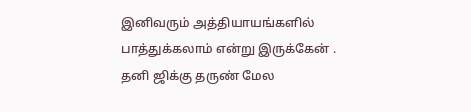இனிவரும் அத்தியாயங்களில் பாத்துக்கலாம் என்று இருக்கேன் .
தனி ஜிக்கு தருண் மேல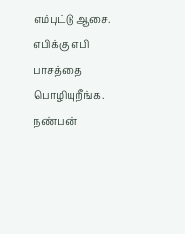எம்புட்டு ஆசை. எபிக்கு எபி பாசத்தை பொழியுறீங்க.
நண்பன்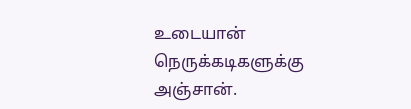உடையான் நெருக்கடிகளுக்கு அஞ்சான்.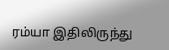ரம்யா இதிலிருந்து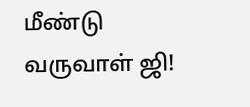மீண்டு வருவாள் ஜி!